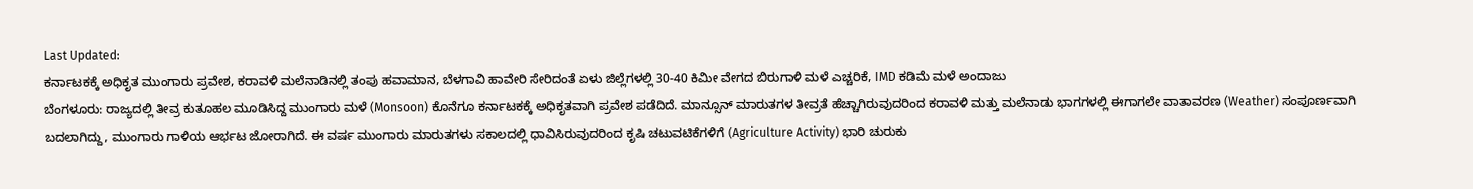Last Updated:
ಕರ್ನಾಟಕಕ್ಕೆ ಅಧಿಕೃತ ಮುಂಗಾರು ಪ್ರವೇಶ, ಕರಾವಳಿ ಮಲೆನಾಡಿನಲ್ಲಿ ತಂಪು ಹವಾಮಾನ, ಬೆಳಗಾವಿ ಹಾವೇರಿ ಸೇರಿದಂತೆ ಏಳು ಜಿಲ್ಲೆಗಳಲ್ಲಿ 30-40 ಕಿಮೀ ವೇಗದ ಬಿರುಗಾಳಿ ಮಳೆ ಎಚ್ಚರಿಕೆ, IMD ಕಡಿಮೆ ಮಳೆ ಅಂದಾಜು
ಬೆಂಗಳೂರು: ರಾಜ್ಯದಲ್ಲಿ ತೀವ್ರ ಕುತೂಹಲ ಮೂಡಿಸಿದ್ದ ಮುಂಗಾರು ಮಳೆ (Monsoon) ಕೊನೆಗೂ ಕರ್ನಾಟಕಕ್ಕೆ ಅಧಿಕೃತವಾಗಿ ಪ್ರವೇಶ ಪಡೆದಿದೆ. ಮಾನ್ಸೂನ್ ಮಾರುತಗಳ ತೀವ್ರತೆ ಹೆಚ್ಚಾಗಿರುವುದರಿಂದ ಕರಾವಳಿ ಮತ್ತು ಮಲೆನಾಡು ಭಾಗಗಳಲ್ಲಿ ಈಗಾಗಲೇ ವಾತಾವರಣ (Weather) ಸಂಪೂರ್ಣವಾಗಿ ಬದಲಾಗಿದ್ದು, ಮುಂಗಾರು ಗಾಳಿಯ ಆರ್ಭಟ ಜೋರಾಗಿದೆ. ಈ ವರ್ಷ ಮುಂಗಾರು ಮಾರುತಗಳು ಸಕಾಲದಲ್ಲಿ ಧಾವಿಸಿರುವುದರಿಂದ ಕೃಷಿ ಚಟುವಟಿಕೆಗಳಿಗೆ (Agriculture Activity) ಭಾರಿ ಚುರುಕು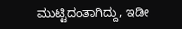ಮುಟ್ಟಿದಂತಾಗಿದ್ದು, ಇಡೀ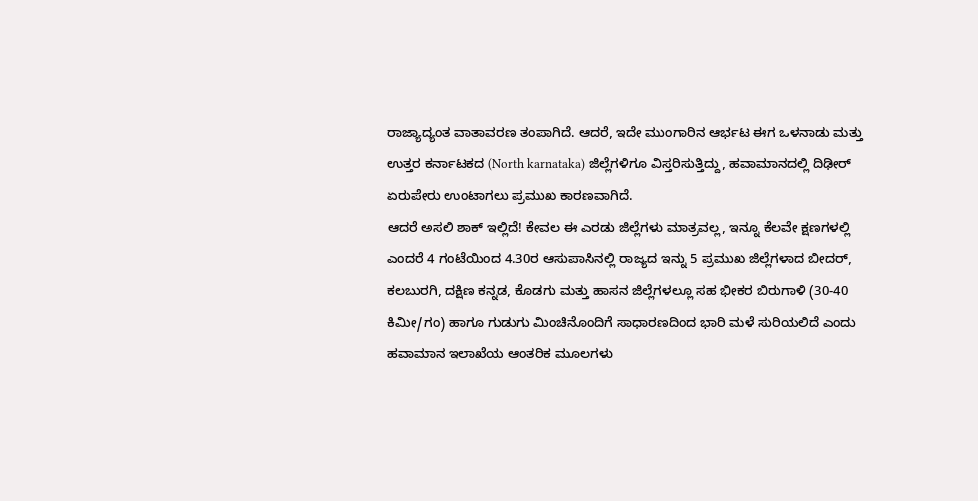ರಾಜ್ಯಾದ್ಯಂತ ವಾತಾವರಣ ತಂಪಾಗಿದೆ. ಆದರೆ, ಇದೇ ಮುಂಗಾರಿನ ಆರ್ಭಟ ಈಗ ಒಳನಾಡು ಮತ್ತು ಉತ್ತರ ಕರ್ನಾಟಕದ (North karnataka) ಜಿಲ್ಲೆಗಳಿಗೂ ವಿಸ್ತರಿಸುತ್ತಿದ್ದು, ಹವಾಮಾನದಲ್ಲಿ ದಿಢೀರ್ ಏರುಪೇರು ಉಂಟಾಗಲು ಪ್ರಮುಖ ಕಾರಣವಾಗಿದೆ.
ಆದರೆ ಅಸಲಿ ಶಾಕ್ ಇಲ್ಲಿದೆ! ಕೇವಲ ಈ ಎರಡು ಜಿಲ್ಲೆಗಳು ಮಾತ್ರವಲ್ಲ, ಇನ್ನೂ ಕೆಲವೇ ಕ್ಷಣಗಳಲ್ಲಿ ಎಂದರೆ 4 ಗಂಟೆಯಿಂದ 4.30ರ ಆಸುಪಾಸಿನಲ್ಲಿ ರಾಜ್ಯದ ಇನ್ನು 5 ಪ್ರಮುಖ ಜಿಲ್ಲೆಗಳಾದ ಬೀದರ್, ಕಲಬುರಗಿ, ದಕ್ಷಿಣ ಕನ್ನಡ, ಕೊಡಗು ಮತ್ತು ಹಾಸನ ಜಿಲ್ಲೆಗಳಲ್ಲೂ ಸಹ ಭೀಕರ ಬಿರುಗಾಳಿ (30-40 ಕಿಮೀ/ಗಂ) ಹಾಗೂ ಗುಡುಗು ಮಿಂಚಿನೊಂದಿಗೆ ಸಾಧಾರಣದಿಂದ ಭಾರಿ ಮಳೆ ಸುರಿಯಲಿದೆ ಎಂದು ಹವಾಮಾನ ಇಲಾಖೆಯ ಆಂತರಿಕ ಮೂಲಗಳು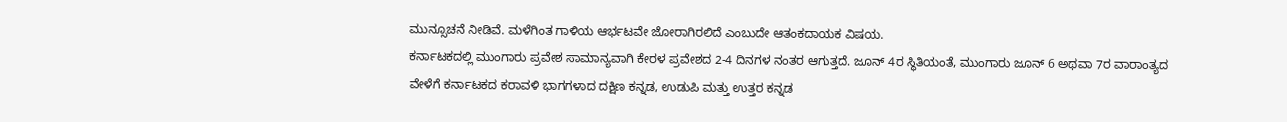ಮುನ್ಸೂಚನೆ ನೀಡಿವೆ. ಮಳೆಗಿಂತ ಗಾಳಿಯ ಆರ್ಭಟವೇ ಜೋರಾಗಿರಲಿದೆ ಎಂಬುದೇ ಆತಂಕದಾಯಕ ವಿಷಯ.
ಕರ್ನಾಟಕದಲ್ಲಿ ಮುಂಗಾರು ಪ್ರವೇಶ ಸಾಮಾನ್ಯವಾಗಿ ಕೇರಳ ಪ್ರವೇಶದ 2-4 ದಿನಗಳ ನಂತರ ಆಗುತ್ತದೆ. ಜೂನ್ 4ರ ಸ್ಥಿತಿಯಂತೆ, ಮುಂಗಾರು ಜೂನ್ 6 ಅಥವಾ 7ರ ವಾರಾಂತ್ಯದ ವೇಳೆಗೆ ಕರ್ನಾಟಕದ ಕರಾವಳಿ ಭಾಗಗಳಾದ ದಕ್ಷಿಣ ಕನ್ನಡ, ಉಡುಪಿ ಮತ್ತು ಉತ್ತರ ಕನ್ನಡ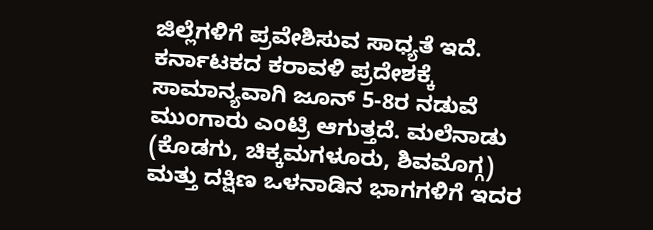ಜಿಲ್ಲೆಗಳಿಗೆ ಪ್ರವೇಶಿಸುವ ಸಾಧ್ಯತೆ ಇದೆ. ಕರ್ನಾಟಕದ ಕರಾವಳಿ ಪ್ರದೇಶಕ್ಕೆ ಸಾಮಾನ್ಯವಾಗಿ ಜೂನ್ 5-8ರ ನಡುವೆ ಮುಂಗಾರು ಎಂಟ್ರಿ ಆಗುತ್ತದೆ. ಮಲೆನಾಡು (ಕೊಡಗು, ಚಿಕ್ಕಮಗಳೂರು, ಶಿವಮೊಗ್ಗ) ಮತ್ತು ದಕ್ಷಿಣ ಒಳನಾಡಿನ ಭಾಗಗಳಿಗೆ ಇದರ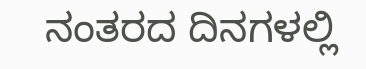ನಂತರದ ದಿನಗಳಲ್ಲಿ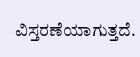ವಿಸ್ತರಣೆಯಾಗುತ್ತದೆ.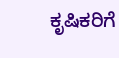ಕೃಷಿಕರಿಗೆ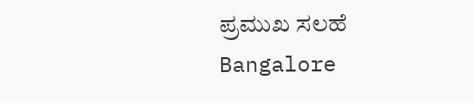ಪ್ರಮುಖ ಸಲಹೆ
Bangalore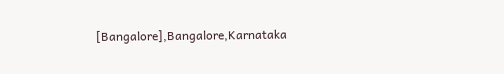[Bangalore],Bangalore,Karnataka